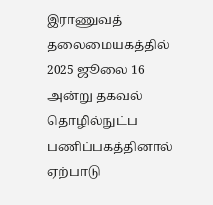இராணுவத் தலைமையகத்தில் 2025 ஜூலை 16 அன்று தகவல் தொழில்நுட்ப பணிப்பகத்தினால் ஏற்பாடு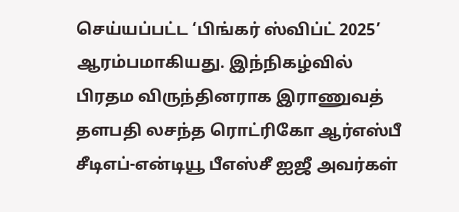செய்யப்பட்ட ‘பிங்கர் ஸ்விப்ட் 2025’ ஆரம்பமாகியது. இந்நிகழ்வில் பிரதம விருந்தினராக இராணுவத் தளபதி லசந்த ரொட்ரிகோ ஆர்எஸ்பீ சீடிஎப்-என்டியூ பீஎஸ்சீ ஐஜீ அவர்கள்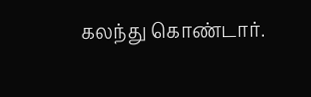கலந்து கொண்டார்.